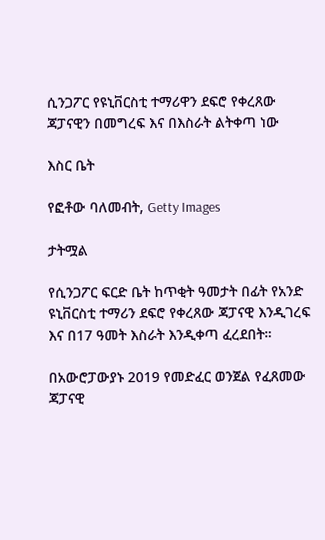ሲንጋፖር የዩኒቨርስቲ ተማሪዋን ደፍሮ የቀረጸው ጃፓናዊን በመግረፍ እና በእስራት ልትቀጣ ነው

እስር ቤት

የፎቶው ባለመብት, Getty Images

ታትሟል

የሲንጋፖር ፍርድ ቤት ከጥቂት ዓመታት በፊት የአንድ ዩኒቨርስቲ ተማሪን ደፍሮ የቀረጸው ጃፓናዊ እንዲገረፍ እና በ17 ዓመት እስራት እንዲቀጣ ፈረደበት።

በአውሮፓውያኑ 2019 የመድፈር ወንጀል የፈጸመው ጃፓናዊ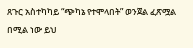ጸጉር አስተካካይ “ጭካኔ የተሞላበት” ወንጀል ፈጽሟል በሚል ነው ይህ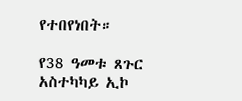የተበየነበት።

የ38 ዓመቱ ጸጉር አስተካካይ ኢኮ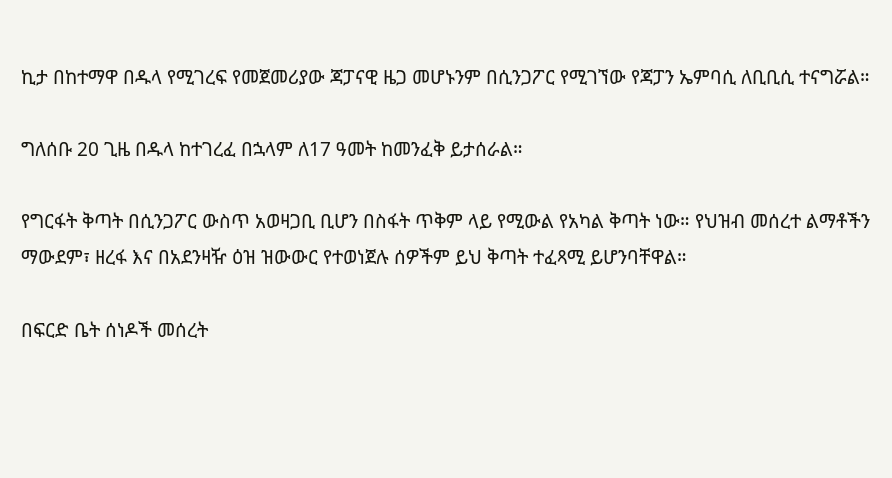ኪታ በከተማዋ በዱላ የሚገረፍ የመጀመሪያው ጃፓናዊ ዜጋ መሆኑንም በሲንጋፖር የሚገኘው የጃፓን ኤምባሲ ለቢቢሲ ተናግሯል።

ግለሰቡ 20 ጊዜ በዱላ ከተገረፈ በኋላም ለ17 ዓመት ከመንፈቅ ይታሰራል።

የግርፋት ቅጣት በሲንጋፖር ውስጥ አወዛጋቢ ቢሆን በስፋት ጥቅም ላይ የሚውል የአካል ቅጣት ነው። የህዝብ መሰረተ ልማቶችን ማውደም፣ ዘረፋ እና በአደንዛዥ ዕዝ ዝውውር የተወነጀሉ ሰዎችም ይህ ቅጣት ተፈጻሚ ይሆንባቸዋል።

በፍርድ ቤት ሰነዶች መሰረት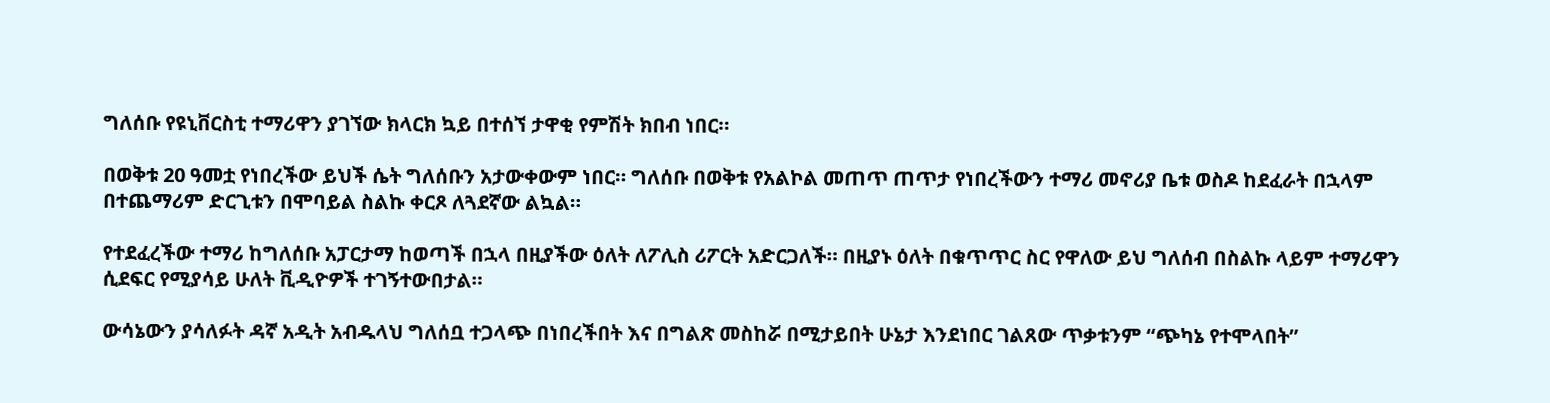ግለሰቡ የዩኒቨርስቲ ተማሪዋን ያገኘው ክላርክ ኳይ በተሰኘ ታዋቂ የምሽት ክበብ ነበር።

በወቅቱ 20 ዓመቷ የነበረችው ይህች ሴት ግለሰቡን አታውቀውም ነበር። ግለሰቡ በወቅቱ የአልኮል መጠጥ ጠጥታ የነበረችውን ተማሪ መኖሪያ ቤቱ ወስዶ ከደፈራት በኋላም በተጨማሪም ድርጊቱን በሞባይል ስልኩ ቀርጾ ለጓደኛው ልኳል።

የተደፈረችው ተማሪ ከግለሰቡ አፓርታማ ከወጣች በኋላ በዚያችው ዕለት ለፖሊስ ሪፖርት አድርጋለች። በዚያኑ ዕለት በቁጥጥር ስር የዋለው ይህ ግለሰብ በስልኩ ላይም ተማሪዋን ሲደፍር የሚያሳይ ሁለት ቪዲዮዎች ተገኝተውበታል።

ውሳኔውን ያሳለፉት ዳኛ አዲት አብዱላህ ግለሰቧ ተጋላጭ በነበረችበት እና በግልጽ መስከሯ በሚታይበት ሁኔታ እንደነበር ገልጸው ጥቃቱንም “ጭካኔ የተሞላበት”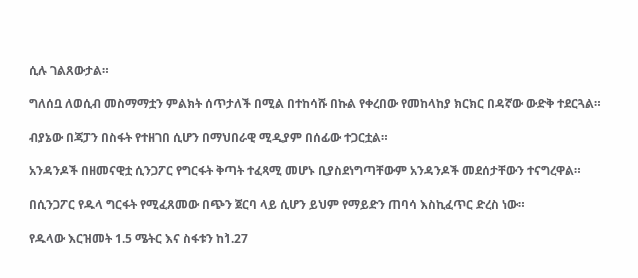ሲሉ ገልጸውታል።

ግለሰቧ ለወሲብ መስማማቷን ምልክት ሰጥታለች በሚል በተከሳሹ በኩል የቀረበው የመከላከያ ክርክር በዳኛው ውድቅ ተደርጓል።

ብያኔው በጃፓን በስፋት የተዘገበ ሲሆን በማህበራዊ ሚዲያም በሰፊው ተጋርቷል።

አንዳንዶች በዘመናዊቷ ሲንጋፖር የግርፋት ቅጣት ተፈጻሚ መሆኑ ቢያስደነግጣቸውም አንዳንዶች መደሰታቸውን ተናግረዋል።

በሲንጋፖር የዱላ ግርፋት የሚፈጸመው በጭን ጀርባ ላይ ሲሆን ይህም የማይድን ጠባሳ እስኪፈጥር ድረስ ነው።

የዱላው እርዝመት 1.5 ሜትር እና ስፋቱን ከ1̀.27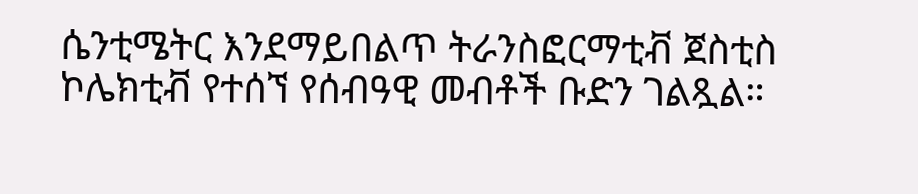ሴንቲሜትር እንደማይበልጥ ትራንስፎርማቲቭ ጀስቲስ ኮሌክቲቭ የተሰኘ የሰብዓዊ መብቶች ቡድን ገልጿል።